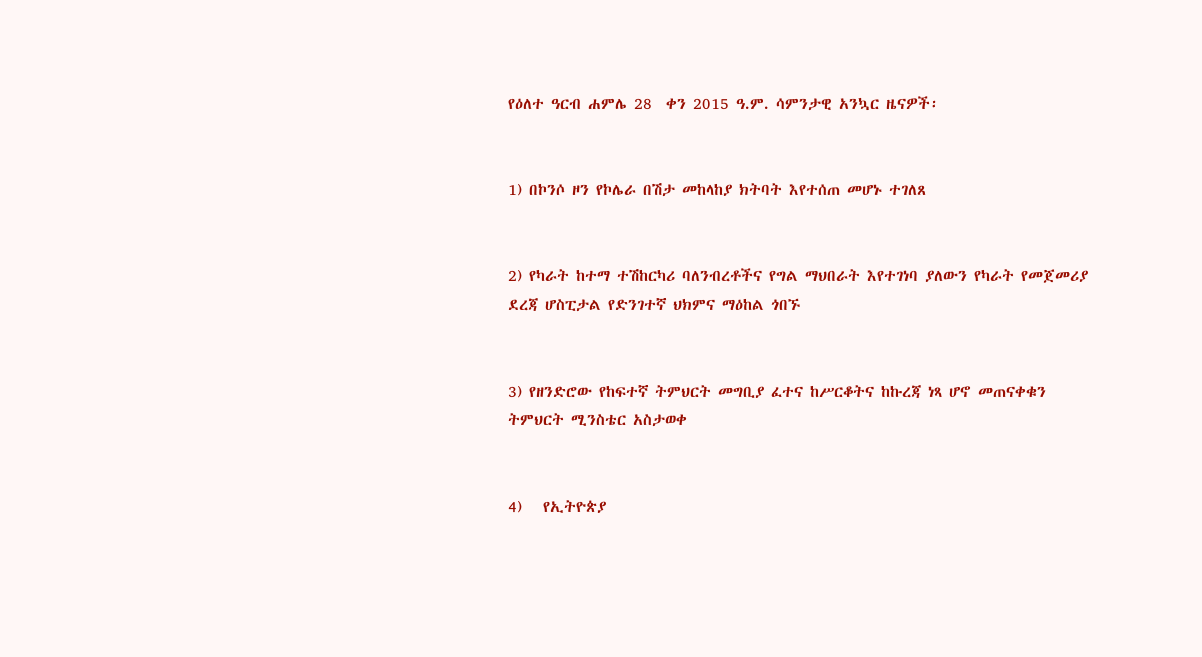የዕለተ ዓርብ ሐምሌ 28  ቀን 2015 ዓ.ም. ሳምንታዊ አንኳር ዜናዎች፡


1) በኮንሶ ዞን የኮሌራ በሽታ መከላከያ ክትባት እየተሰጠ መሆኑ ተገለጸ


2) የካራት ከተማ ተሽከርካሪ ባለንብረቶችና የግል ማህበራት እየተገነባ ያለውን የካራት የመጀመሪያ ደረጃ ሆስፒታል የድንገተኛ ህክምና ማዕከል ጎበኙ


3) የዘንድሮው የከፍተኛ ትምህርት መግቢያ ፈተና ከሥርቆትና ከኩረጃ ነጻ ሆኖ መጠናቀቁን ትምህርት ሚንስቴር አስታወቀ


4)   የኢትዮጵያ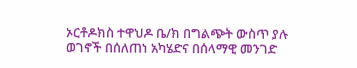ኦርቶዶክስ ተዋህዶ ቤ/ክ በግልጭት ውስጥ ያሉ ወገኖች በሰለጠነ አካሄድና በሰላማዊ መንገድ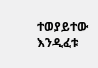ተወያይተው እንዲፈቱ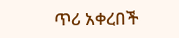ጥሪ አቀረበች